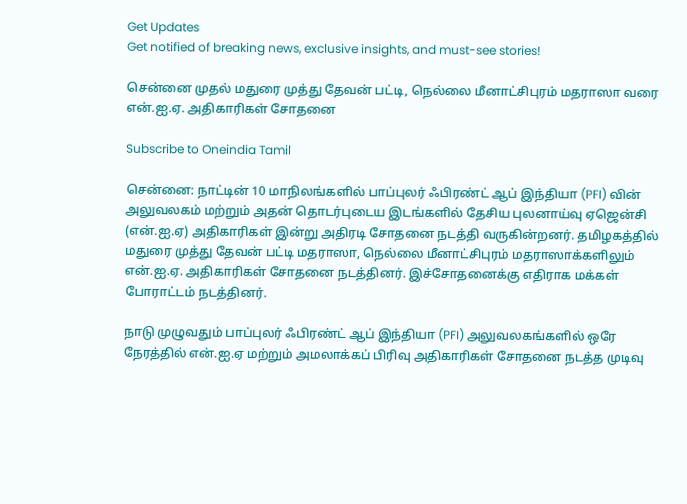Get Updates
Get notified of breaking news, exclusive insights, and must-see stories!

சென்னை முதல் மதுரை முத்து தேவன் பட்டி, நெல்லை மீனாட்சிபுரம் மதராஸா வரை என்.ஐ.ஏ. அதிகாரிகள் சோதனை

Subscribe to Oneindia Tamil

சென்னை: நாட்டின் 10 மாநிலங்களில் பாப்புலர் ஃபிரண்ட் ஆப் இந்தியா (PFI) வின் அலுவலகம் மற்றும் அதன் தொடர்புடைய இடங்களில் தேசிய புலனாய்வு ஏஜென்சி (என்.ஐ.ஏ) அதிகாரிகள் இன்று அதிரடி சோதனை நடத்தி வருகின்றனர். தமிழகத்தில் மதுரை முத்து தேவன் பட்டி மதராஸா, நெல்லை மீனாட்சிபுரம் மதராஸாக்களிலும் என்.ஐ.ஏ. அதிகாரிகள் சோதனை நடத்தினர். இச்சோதனைக்கு எதிராக மக்கள் போராட்டம் நடத்தினர்.

நாடு முழுவதும் பாப்புலர் ஃபிரண்ட் ஆப் இந்தியா (PFI) அலுவலகங்களில் ஒரே நேரத்தில் என்.ஐ.ஏ மற்றும் அமலாக்கப் பிரிவு அதிகாரிகள் சோதனை நடத்த முடிவு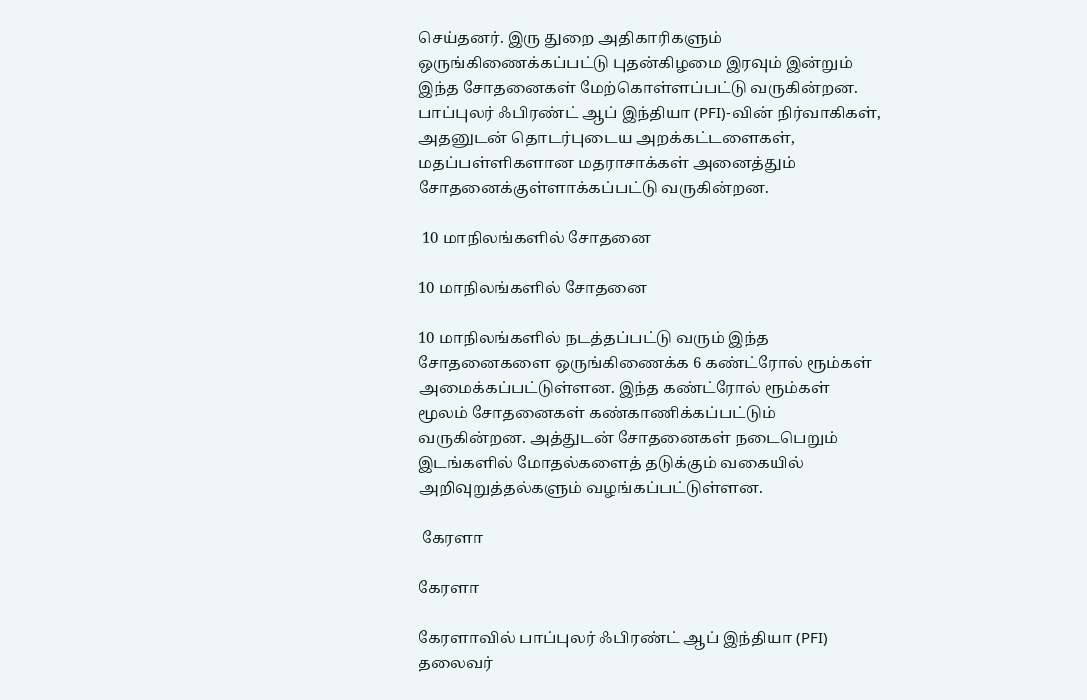செய்தனர். இரு துறை அதிகாரிகளும் ஒருங்கிணைக்கப்பட்டு புதன்கிழமை இரவும் இன்றும் இந்த சோதனைகள் மேற்கொள்ளப்பட்டு வருகின்றன. பாப்புலர் ஃபிரண்ட் ஆப் இந்தியா (PFI)-வின் நிர்வாகிகள், அதனுடன் தொடர்புடைய அறக்கட்டளைகள், மதப்பள்ளிகளான மதராசாக்கள் அனைத்தும் சோதனைக்குள்ளாக்கப்பட்டு வருகின்றன.

 10 மாநிலங்களில் சோதனை

10 மாநிலங்களில் சோதனை

10 மாநிலங்களில் நடத்தப்பட்டு வரும் இந்த சோதனைகளை ஒருங்கிணைக்க 6 கண்ட்ரோல் ரூம்கள் அமைக்கப்பட்டுள்ளன. இந்த கண்ட்ரோல் ரூம்கள் மூலம் சோதனைகள் கண்காணிக்கப்பட்டும் வருகின்றன. அத்துடன் சோதனைகள் நடைபெறும் இடங்களில் மோதல்களைத் தடுக்கும் வகையில் அறிவுறுத்தல்களும் வழங்கப்பட்டுள்ளன.

 கேரளா

கேரளா

கேரளாவில் பாப்புலர் ஃபிரண்ட் ஆப் இந்தியா (PFI) தலைவர்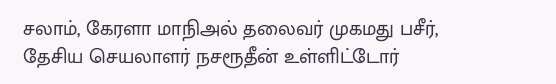சலாம், கேரளா மாநிஅல் தலைவர் முகமது பசீர், தேசிய செயலாளர் நசரூதீன் உள்ளிட்டோர்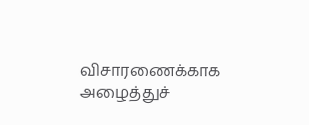விசாரணைக்காக அழைத்துச்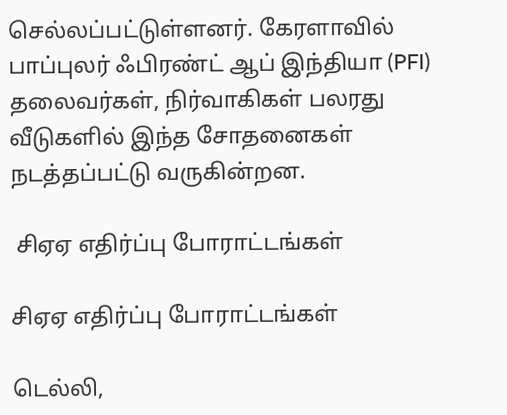செல்லப்பட்டுள்ளனர். கேரளாவில் பாப்புலர் ஃபிரண்ட் ஆப் இந்தியா (PFI) தலைவர்கள், நிர்வாகிகள் பலரது வீடுகளில் இந்த சோதனைகள் நடத்தப்பட்டு வருகின்றன.

 சிஏஏ எதிர்ப்பு போராட்டங்கள்

சிஏஏ எதிர்ப்பு போராட்டங்கள்

டெல்லி,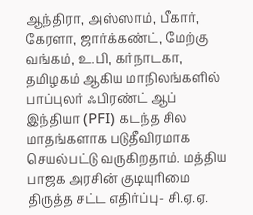ஆந்திரா, அஸ்ஸாம், பீகார், கேரளா, ஜார்க்கண்ட், மேற்கு வங்கம், உ.பி, கர்நாடகா, தமிழகம் ஆகிய மாநிலங்களில் பாப்புலர் ஃபிரண்ட் ஆப் இந்தியா (PFI) கடந்த சில மாதங்களாக படுதீவிரமாக செயல்பட்டு வருகிறதாம். மத்திய பாஜக அரசின் குடியுரிமை திருத்த சட்ட எதிர்ப்பு- சி.ஏ.ஏ.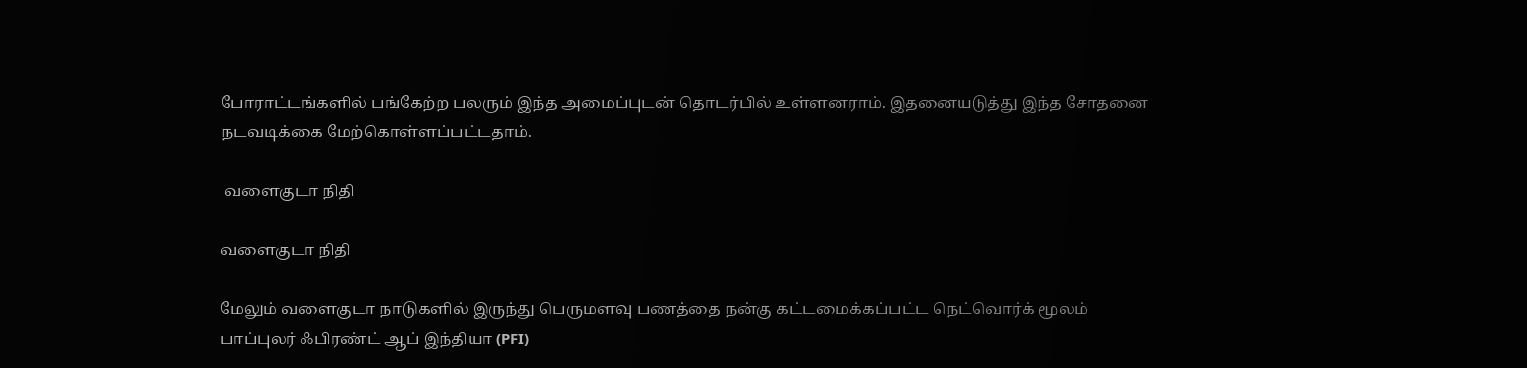போராட்டங்களில் பங்கேற்ற பலரும் இந்த அமைப்புடன் தொடர்பில் உள்ளனராம். இதனையடுத்து இந்த சோதனை நடவடிக்கை மேற்கொள்ளப்பட்டதாம்.

 வளைகுடா நிதி

வளைகுடா நிதி

மேலும் வளைகுடா நாடுகளில் இருந்து பெருமளவு பணத்தை நன்கு கட்டமைக்கப்பட்ட நெட்வொர்க் மூலம் பாப்புலர் ஃபிரண்ட் ஆப் இந்தியா (PFI)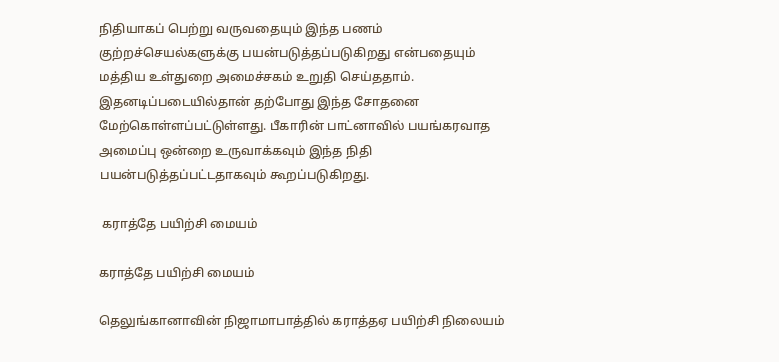நிதியாகப் பெற்று வருவதையும் இந்த பணம் குற்றச்செயல்களுக்கு பயன்படுத்தப்படுகிறது என்பதையும் மத்திய உள்துறை அமைச்சகம் உறுதி செய்ததாம். இதனடிப்படையில்தான் தற்போது இந்த சோதனை மேற்கொள்ளப்பட்டுள்ளது. பீகாரின் பாட்னாவில் பயங்கரவாத அமைப்பு ஒன்றை உருவாக்கவும் இந்த நிதி பயன்படுத்தப்பட்டதாகவும் கூறப்படுகிறது.

 கராத்தே பயிற்சி மையம்

கராத்தே பயிற்சி மையம்

தெலுங்கானாவின் நிஜாமாபாத்தில் கராத்தஏ பயிற்சி நிலையம்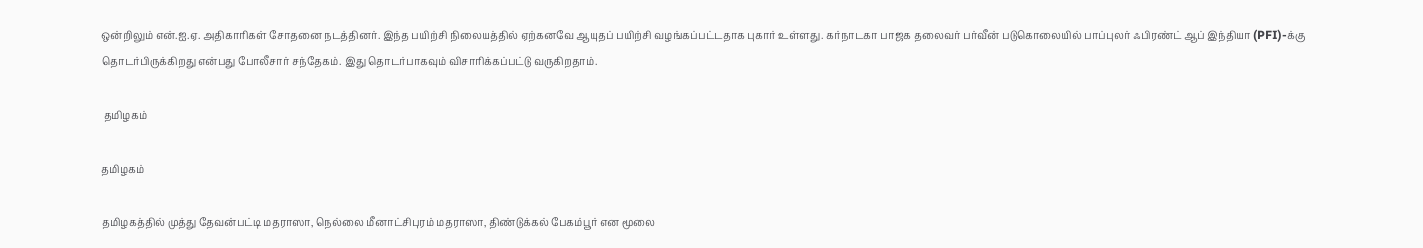ஒன்றிலும் என்.ஐ.ஏ. அதிகாரிகள் சோதனை நடத்தினர். இந்த பயிற்சி நிலையத்தில் ஏற்கனவே ஆயுதப் பயிற்சி வழங்கப்பட்டதாக புகார் உள்ளது. கர்நாடகா பாஜக தலைவர் பர்வீன் படுகொலையில் பாப்புலர் ஃபிரண்ட் ஆப் இந்தியா (PFI)-க்கு தொடர்பிருக்கிறது என்பது போலீசார் சந்தேகம். இது தொடர்பாகவும் விசாரிக்கப்பட்டு வருகிறதாம்.

 தமிழகம்

தமிழகம்

தமிழகத்தில் முத்து தேவன்பட்டி மதராஸா, நெல்லை மீனாட்சிபுரம் மதராஸா, திண்டுக்கல் பேகம்பூர் என மூலை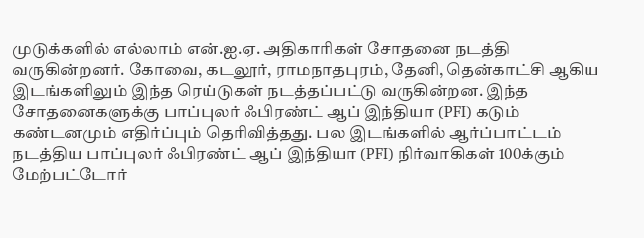முடுக்களில் எல்லாம் என்.ஐ.ஏ. அதிகாரிகள் சோதனை நடத்தி வருகின்றனர். கோவை, கடலூர், ராமநாதபுரம், தேனி, தென்காட்சி ஆகிய இடங்களிலும் இந்த ரெய்டுகள் நடத்தப்பட்டு வருகின்றன. இந்த சோதனைகளுக்கு பாப்புலர் ஃபிரண்ட் ஆப் இந்தியா (PFI) கடும் கண்டனமும் எதிர்ப்பும் தெரிவித்தது. பல இடங்களில் ஆர்ப்பாட்டம் நடத்திய பாப்புலர் ஃபிரண்ட் ஆப் இந்தியா (PFI) நிர்வாகிகள் 100க்கும் மேற்பட்டோர்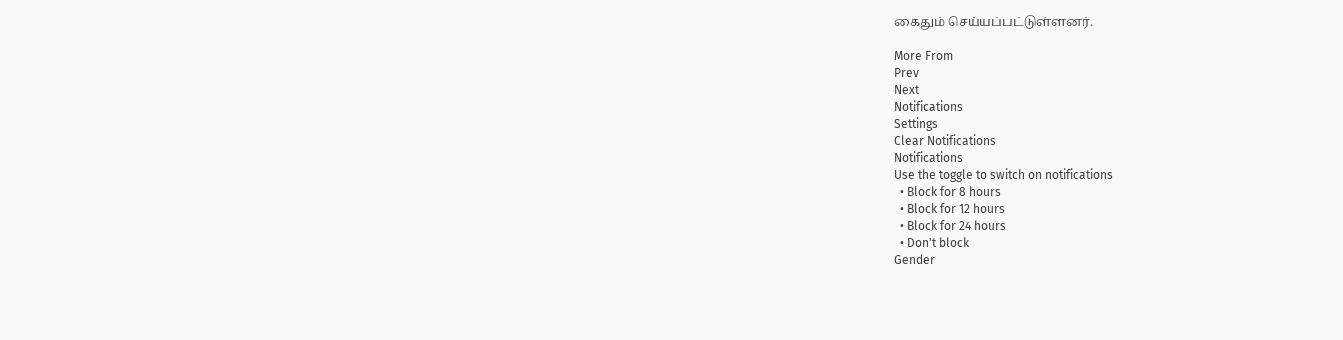கைதும் செய்யப்பட்டுள்ளனர்.

More From
Prev
Next
Notifications
Settings
Clear Notifications
Notifications
Use the toggle to switch on notifications
  • Block for 8 hours
  • Block for 12 hours
  • Block for 24 hours
  • Don't block
Gender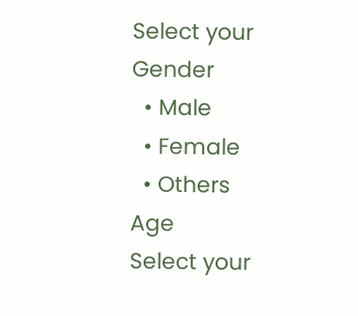Select your Gender
  • Male
  • Female
  • Others
Age
Select your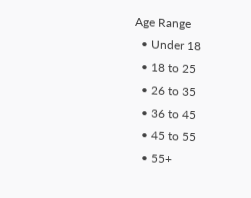Age Range
  • Under 18
  • 18 to 25
  • 26 to 35
  • 36 to 45
  • 45 to 55
  • 55+